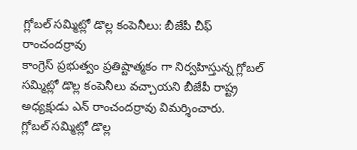గ్లోబల్ సమ్మిట్లో డొల్ల కంపెనీలు: బీజేపీ చీఫ్ రాంచందర్రావు
కాంగ్రెస్ ప్రభుత్వం ప్రతిష్టాత్మకం గా నిర్వహిస్తున్న గ్లోబల్ సమ్మిట్లో డొల్ల కంపెనీలు వచ్చాయని బీజేపీ రాష్ట్ర అధ్యక్షుడు ఎన్ రాంచందర్రావు విమర్శించారు.
గ్లోబల్ సమ్మిట్లో డొల్ల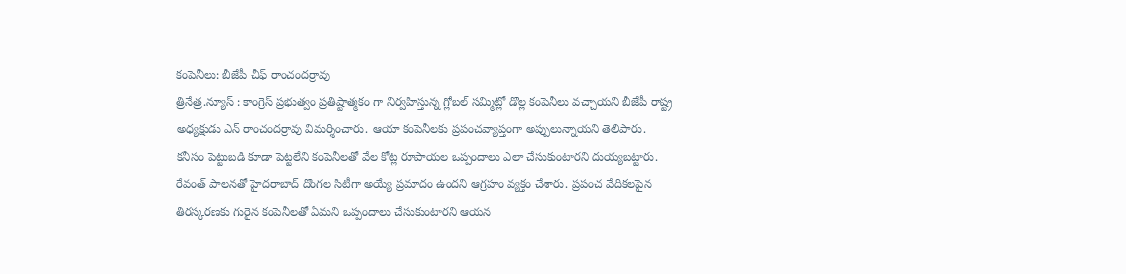కంపెనీలు: బీజేపీ చీఫ్ రాంచందర్రావు
త్రినేత్ర.న్యూస్ : కాంగ్రెస్ ప్రభుత్వం ప్రతిష్టాత్మకం గా నిర్వహిస్తున్న గ్లోబల్ సమ్మిట్లో డొల్ల కంపెనీలు వచ్చాయని బీజేపీ రాష్ట్ర అధ్యక్షుడు ఎన్ రాంచందర్రావు విమర్శించారు. ఆయా కంపెనీలకు ప్రపంచవ్యాప్తంగా అప్పులున్నాయని తెలిపారు. కనీసం పెట్టుబడి కూడా పెట్టలేని కంపెనీలతో వేల కోట్ల రూపాయల ఒప్పందాలు ఎలా చేసుకుంటారని దుయ్యబట్టారు. రేవంత్ పాలనతో హైదరాబాద్ దొంగల సిటీగా అయ్యే ప్రమాదం ఉందని ఆగ్రహం వ్యక్తం చేశారు. ప్రపంచ వేదికలపైన తిరస్కరణకు గురైన కంపెనీలతో ఏమని ఒప్పందాలు చేసుకుంటారని ఆయన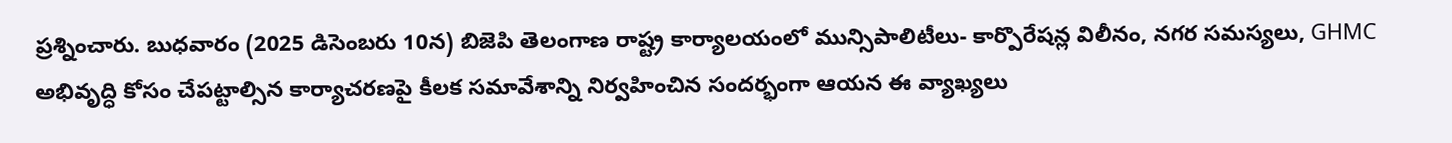ప్రశ్నించారు. బుధవారం (2025 డిసెంబరు 10న) బిజెపి తెలంగాణ రాష్ట్ర కార్యాలయంలో మున్సిపాలిటీలు- కార్పొరేషన్ల విలీనం, నగర సమస్యలు, GHMC అభివృద్ధి కోసం చేపట్టాల్సిన కార్యాచరణపై కీలక సమావేశాన్ని నిర్వహించిన సందర్భంగా ఆయన ఈ వ్యాఖ్యలు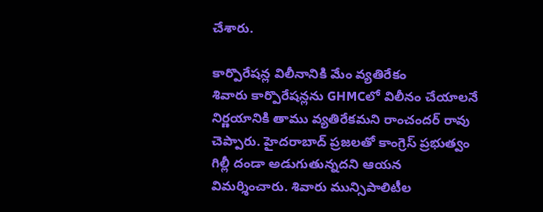చేశారు.

కార్పొరేషన్ల విలీనానికి మేం వ్యతిరేకం
శివారు కార్పొరేషన్లను GHMCలో విలీనం చేయాలనే నిర్ణయానికి తాము వ్యతిరేకమని రాంచందర్ రావు చెప్పారు. హైదరాబాద్ ప్రజలతో కాంగ్రెస్ ప్రభుత్వం గిల్లీ దండా అడుగుతున్నదని ఆయన విమర్శించారు. శివారు మున్సిపాలిటీల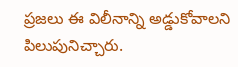ప్రజలు ఈ విలీనాన్ని అడ్డుకోవాలని పిలుపునిచ్చారు.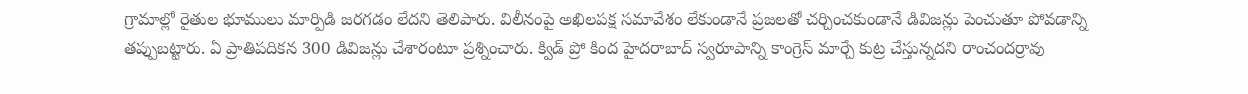గ్రామాల్లో రైతుల భూములు మార్పిడి జరగడం లేదని తెలిపారు. విలీనంపై అఖిలపక్ష సమావేశం లేకుండానే ప్రజలతో చర్చించకుండానే డివిజన్లు పెంచుతూ పోవడాన్ని తప్పుబట్టారు. ఏ ప్రాతిపదికన 300 డివిజన్లు చేశారంటూ ప్రశ్నించారు. క్విడ్ ప్రో కింద హైదరాబాద్ స్వరూపాన్ని కాంగ్రెస్ మార్చే కుట్ర చేస్తున్నదని రాంచందర్రావు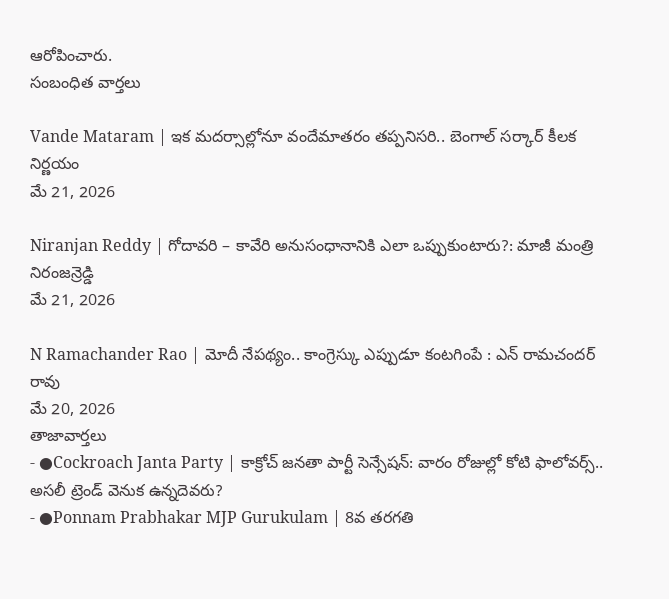ఆరోపించారు.
సంబంధిత వార్తలు

Vande Mataram | ఇక మదర్సాల్లోనూ వందేమాతరం తప్పనిసరి.. బెంగాల్ సర్కార్ కీలక నిర్ణయం
మే 21, 2026

Niranjan Reddy | గోదావరి – కావేరి అనుసంధానానికి ఎలా ఒప్పుకుంటారు?: మాజీ మంత్రి నిరంజన్రెడ్డి
మే 21, 2026

N Ramachander Rao | మోదీ నేపథ్యం.. కాంగ్రెస్కు ఎప్పుడూ కంటగింపే : ఎన్ రామచందర్ రావు
మే 20, 2026
తాజావార్తలు
- ●Cockroach Janta Party | కాక్రోచ్ జనతా పార్టీ సెన్సేషన్: వారం రోజుల్లో కోటి ఫాలోవర్స్.. అసలీ ట్రెండ్ వెనుక ఉన్నదెవరు?
- ●Ponnam Prabhakar MJP Gurukulam | 8వ తరగతి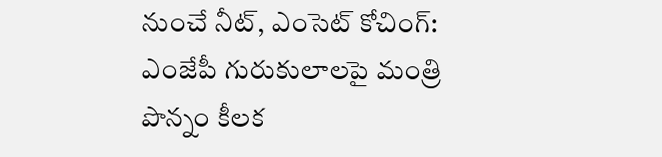నుంచే నీట్, ఎంసెట్ కోచింగ్: ఎంజేపీ గురుకులాలపై మంత్రి పొన్నం కీలక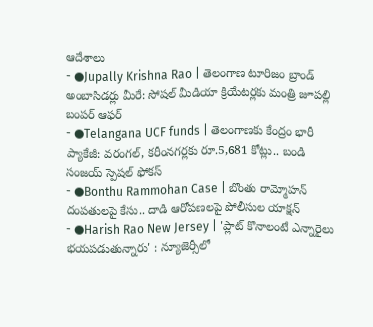ఆదేశాలు
- ●Jupally Krishna Rao | తెలంగాణ టూరిజం బ్రాండ్ అంబాసిడర్లు మీరే: సోషల్ మీడియా క్రియేటర్లకు మంత్రి జూపల్లి బంపర్ ఆఫర్
- ●Telangana UCF funds | తెలంగాణకు కేంద్రం భారీ ప్యాకేజీ: వరంగల్, కరీంనగర్లకు రూ.5,681 కోట్లు.. బండి సంజయ్ స్పెషల్ ఫోకస్
- ●Bonthu Rammohan Case | బొంతు రామ్మోహన్ దంపతులపై కేసు.. దాడి ఆరోపణలపై పోలీసుల యాక్షన్
- ●Harish Rao New Jersey | 'ప్లాట్ కొనాలంటే ఎన్నారైలు భయపడుతున్నారు' : న్యూజెర్సీలో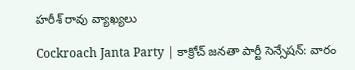హరీశ్ రావు వ్యాఖ్యలు

Cockroach Janta Party | కాక్రోచ్ జనతా పార్టీ సెన్సేషన్: వారం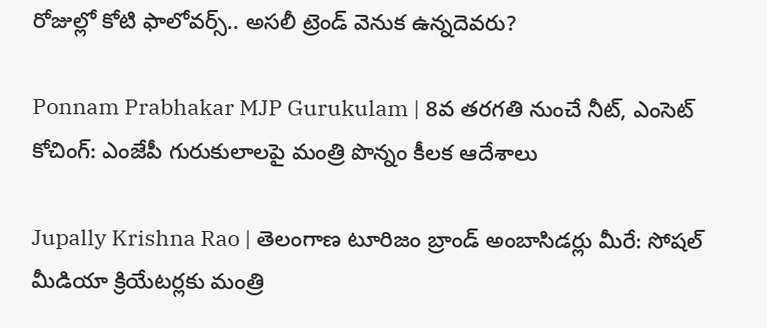రోజుల్లో కోటి ఫాలోవర్స్.. అసలీ ట్రెండ్ వెనుక ఉన్నదెవరు?

Ponnam Prabhakar MJP Gurukulam | 8వ తరగతి నుంచే నీట్, ఎంసెట్ కోచింగ్: ఎంజేపీ గురుకులాలపై మంత్రి పొన్నం కీలక ఆదేశాలు

Jupally Krishna Rao | తెలంగాణ టూరిజం బ్రాండ్ అంబాసిడర్లు మీరే: సోషల్ మీడియా క్రియేటర్లకు మంత్రి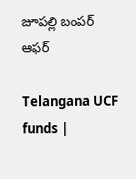జూపల్లి బంపర్ ఆఫర్

Telangana UCF funds |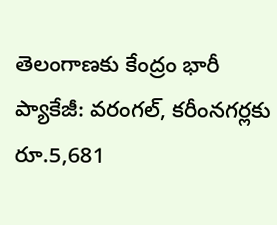తెలంగాణకు కేంద్రం భారీ ప్యాకేజీ: వరంగల్, కరీంనగర్లకు రూ.5,681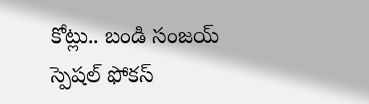కోట్లు.. బండి సంజయ్ స్పెషల్ ఫోకస్